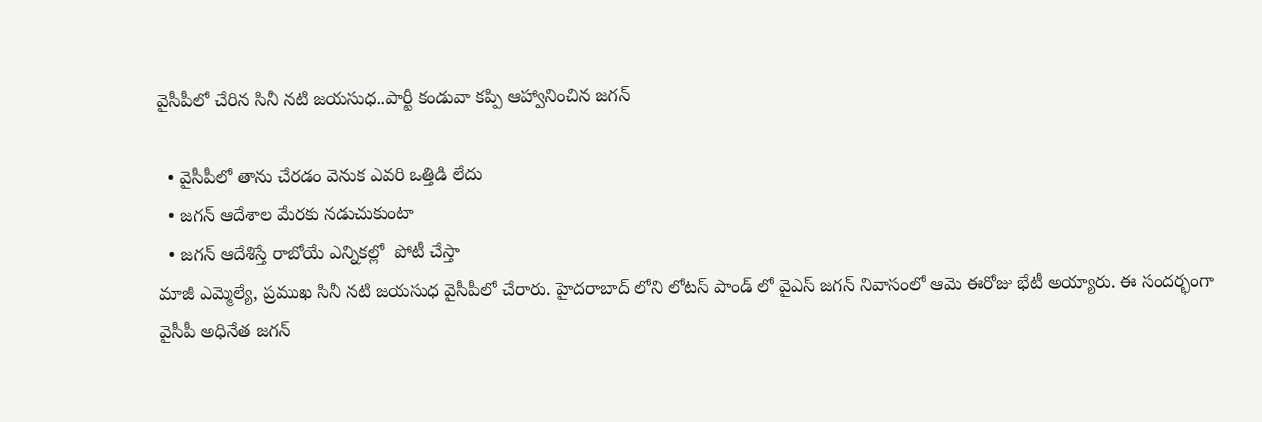వైసీపీలో చేరిన సినీ నటి జయసుధ..పార్టీ కండువా కప్పి ఆహ్వానించిన జగన్

  • వైసీపీలో తాను చేరడం వెనుక ఎవరి ఒత్తిడి లేదు
  • జగన్ ఆదేశాల మేరకు నడుచుకుంటా
  • జగన్ ఆదేశిస్తే రాబోయే ఎన్నికల్లో  పోటీ చేస్తా
మాజీ ఎమ్మెల్యే, ప్రముఖ సినీ నటి జయసుధ వైసీపీలో చేరారు. హైదరాబాద్ లోని లోటస్ పాండ్ లో వైఎస్ జగన్ నివాసంలో ఆమె ఈరోజు భేటీ అయ్యారు. ఈ సందర్భంగా వైసీపీ అధినేత జగన్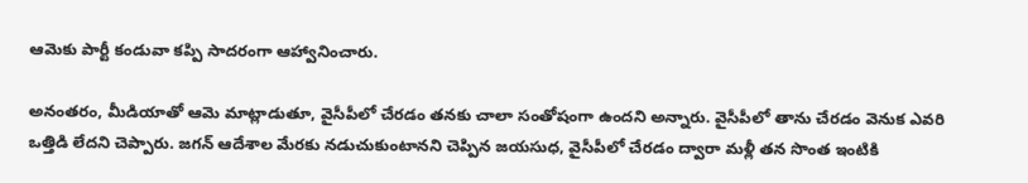ఆమెకు పార్టీ కండువా కప్పి సాదరంగా ఆహ్వానించారు.

అనంతరం, మీడియాతో ఆమె మాట్లాడుతూ, వైసీపీలో చేరడం తనకు చాలా సంతోషంగా ఉందని అన్నారు. వైసీపీలో తాను చేరడం వెనుక ఎవరి ఒత్తిడి లేదని చెప్పారు. జగన్ ఆదేశాల మేరకు నడుచుకుంటానని చెప్పిన జయసుధ, వైసీపీలో చేరడం ద్వారా మళ్లీ తన సొంత ఇంటికి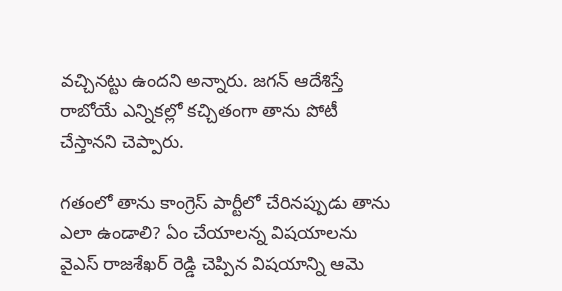వచ్చినట్టు ఉందని అన్నారు. జగన్ ఆదేశిస్తే రాబోయే ఎన్నికల్లో కచ్చితంగా తాను పోటీ చేస్తానని చెప్పారు.

గతంలో తాను కాంగ్రెస్ పార్టీలో చేరినప్పుడు తాను ఎలా ఉండాలి? ఏం చేయాలన్న విషయాలను వైఎస్ రాజశేఖర్ రెడ్డి చెప్పిన విషయాన్ని ఆమె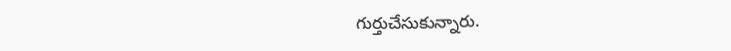గుర్తుచేసుకున్నారు.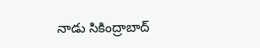నాడు సికింద్రాబాద్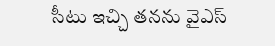సీటు ఇచ్చి తనను వైఎస్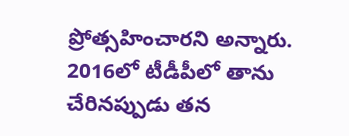ప్రోత్సహించారని అన్నారు. 2016లో టీడీపీలో తాను చేరినప్పుడు తన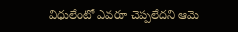విధులేంటో ఎవరూ చెప్పలేదని ఆమె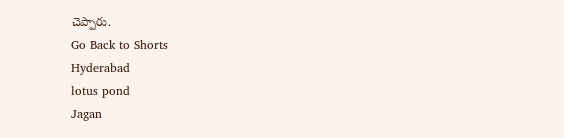చెప్పారు.
Go Back to Shorts
Hyderabad
lotus pond
Jagan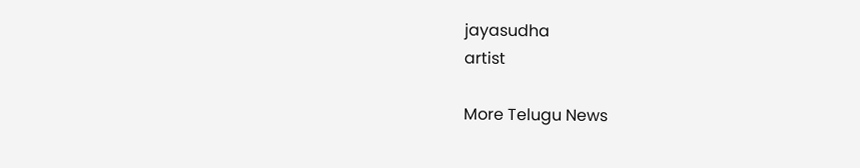jayasudha
artist

More Telugu News